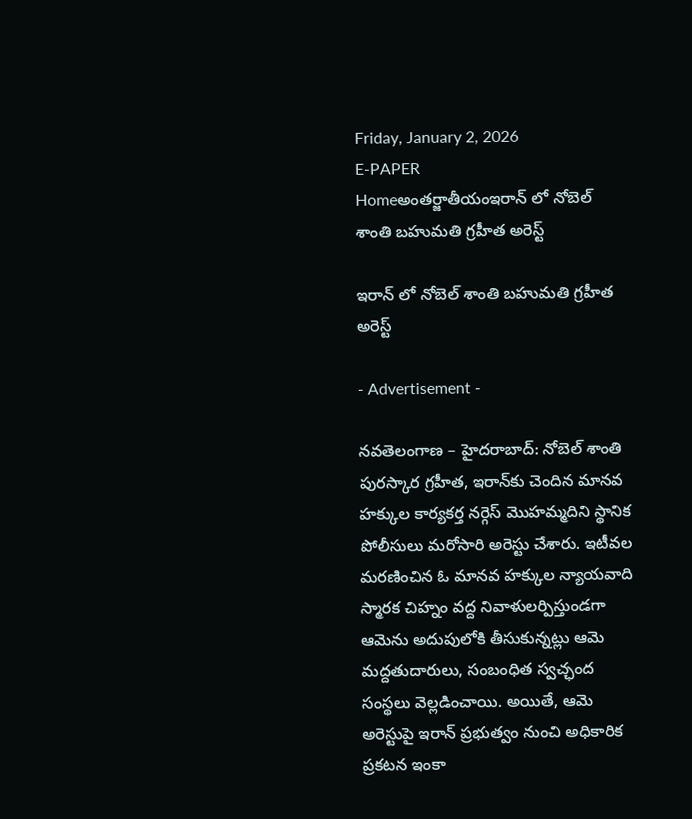Friday, January 2, 2026
E-PAPER
Homeఅంతర్జాతీయంఇరాన్ లో నోబెల్ శాంతి బహుమతి గ్రహీత అరెస్ట్

ఇరాన్ లో నోబెల్ శాంతి బహుమతి గ్రహీత అరెస్ట్

- Advertisement -

నవతెలంగాణ – హైదరాబాద్: నోబెల్ శాంతి పురస్కార గ్రహీత, ఇరాన్‌కు చెందిన మానవ హక్కుల కార్యకర్త నర్గెస్ మొహమ్మదిని స్థానిక పోలీసులు మరోసారి అరెస్టు చేశారు. ఇటీవల మరణించిన ఓ మానవ హక్కుల న్యాయవాది స్మారక చిహ్నం వద్ద నివాళులర్పిస్తుండగా ఆమెను అదుపులోకి తీసుకున్నట్లు ఆమె మద్దతుదారులు, సంబంధిత స్వచ్ఛంద సంస్థలు వెల్లడించాయి. అయితే, ఆమె అరెస్టుపై ఇరాన్ ప్రభుత్వం నుంచి అధికారిక ప్రకటన ఇంకా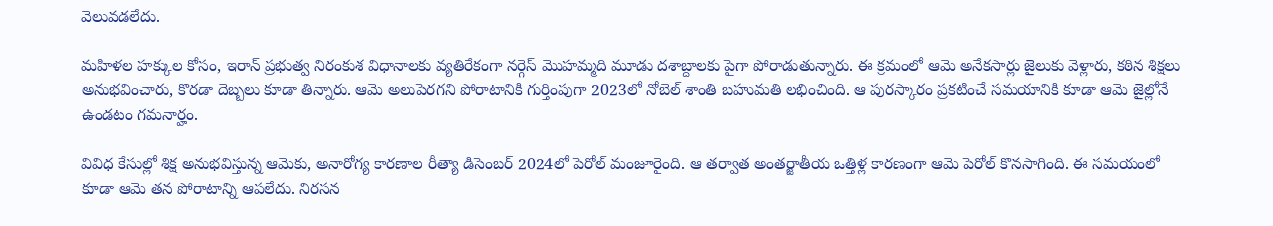వెలువడలేదు.

మహిళల హక్కుల కోసం, ఇరాన్ ప్రభుత్వ నిరంకుశ విధానాలకు వ్యతిరేకంగా నర్గెస్ మొహమ్మది మూడు దశాబ్దాలకు పైగా పోరాడుతున్నారు. ఈ క్రమంలో ఆమె అనేకసార్లు జైలుకు వెళ్లారు, కఠిన శిక్షలు అనుభవించారు, కొరడా దెబ్బలు కూడా తిన్నారు. ఆమె అలుపెరగని పోరాటానికి గుర్తింపుగా 2023లో నోబెల్ శాంతి బహుమతి లభించింది. ఆ పురస్కారం ప్రకటించే సమయానికి కూడా ఆమె జైల్లోనే ఉండటం గమనార్హం.

వివిధ కేసుల్లో శిక్ష అనుభవిస్తున్న ఆమెకు, అనారోగ్య కారణాల రీత్యా డిసెంబర్ 2024లో పెరోల్ మంజూరైంది. ఆ తర్వాత అంతర్జాతీయ ఒత్తిళ్ల కారణంగా ఆమె పెరోల్ కొనసాగింది. ఈ సమయంలో కూడా ఆమె తన పోరాటాన్ని ఆపలేదు. నిరసన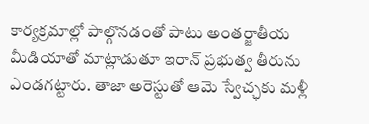కార్యక్రమాల్లో పాల్గొనడంతో పాటు అంతర్జాతీయ మీడియాతో మాట్లాడుతూ ఇరాన్ ప్రభుత్వ తీరును ఎండగట్టారు. తాజా అరెస్టుతో ఆమె స్వేచ్ఛకు మళ్లీ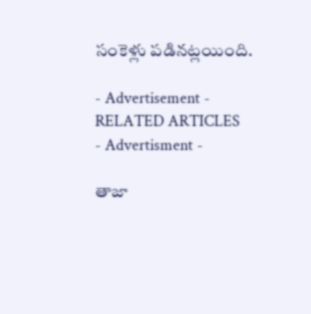సంకెళ్లు పడినట్లయింది.

- Advertisement -
RELATED ARTICLES
- Advertisment -

తాజా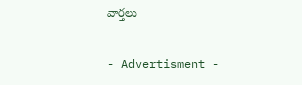వార్తలు

- Advertisment -